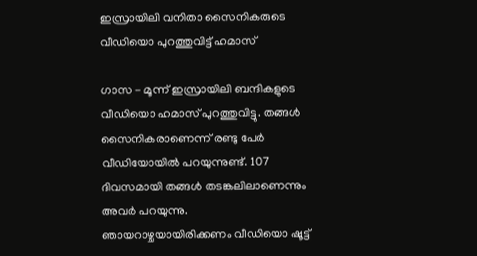ഇസ്രായിലി വനിതാ സൈനികരുടെ വീഡിയൊ പുറത്തുവിട്ട് ഹമാസ്

ഗാസ - മൂന്ന് ഇസ്രായിലി ബന്ദികളുടെ വീഡിയൊ ഹമാസ് പുറത്തുവിട്ടു. തങ്ങള്‍ സൈനികരാണെന്ന് രണ്ടു പേര്‍ വീഡിയോയില്‍ പറയുന്നുണ്ട്. 107 ദിവസമായി തങ്ങള്‍ തടങ്കലിലാണെന്നും അവര്‍ പറയുന്നു. ഞായറാഴ്ചയായിരിക്കണം വീഡിയൊ ഷൂട്ട്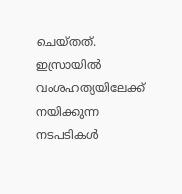ചെയ്തത്. ഇസ്രായില്‍ വംശഹത്യയിലേക്ക് നയിക്കുന്ന നടപടികള്‍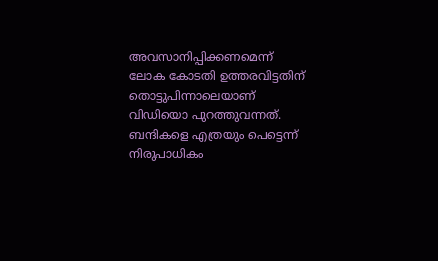അവസാനിപ്പിക്കണമെന്ന് ലോക കോടതി ഉത്തരവിട്ടതിന് തൊട്ടുപിന്നാലെയാണ് വിഡിയൊ പുറത്തുവന്നത്. ബന്ദികളെ എത്രയും പെട്ടെന്ന് നിരുപാധികം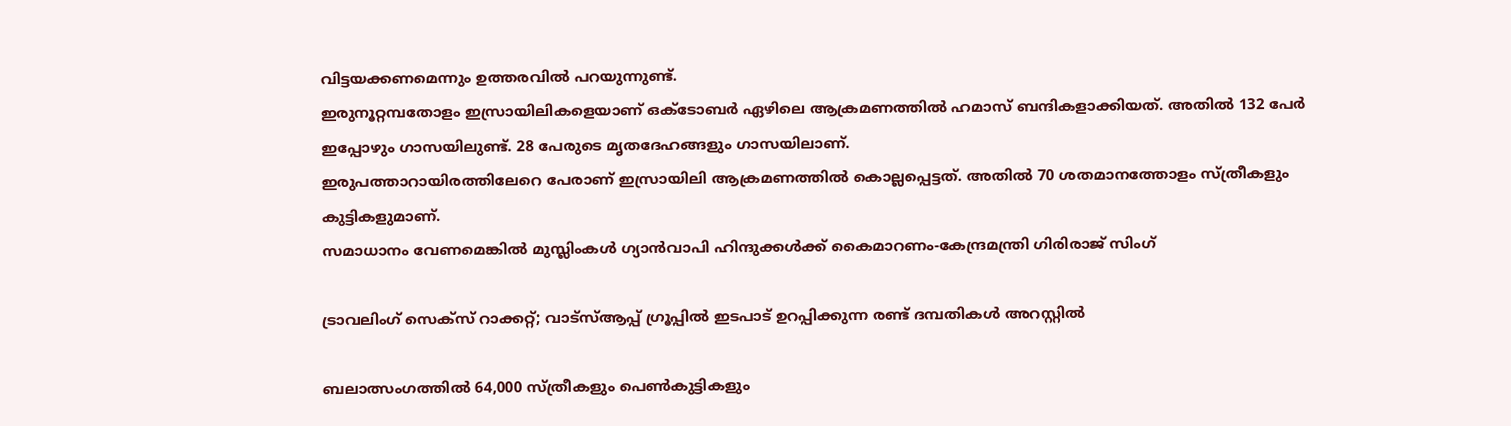വിട്ടയക്കണമെന്നും ഉത്തരവില്‍ പറയുന്നുണ്ട്.
ഇരുനൂറ്റമ്പതോളം ഇസ്രായിലികളെയാണ് ഒക്ടോബര്‍ ഏഴിലെ ആക്രമണത്തില്‍ ഹമാസ് ബന്ദികളാക്കിയത്. അതില്‍ 132 പേര്‍ ഇപ്പോഴും ഗാസയിലുണ്ട്. 28 പേരുടെ മൃതദേഹങ്ങളും ഗാസയിലാണ്.
ഇരുപത്താറായിരത്തിലേറെ പേരാണ് ഇസ്രായിലി ആക്രമണത്തില്‍ കൊല്ലപ്പെട്ടത്. അതില്‍ 70 ശതമാനത്തോളം സ്ത്രീകളും കുട്ടികളുമാണ്.
സമാധാനം വേണമെങ്കില്‍ മുസ്ലിംകള്‍ ഗ്യാന്‍വാപി ഹിന്ദുക്കള്‍ക്ക് കൈമാറണം-കേന്ദ്രമന്ത്രി ഗിരിരാജ് സിംഗ്

ട്രാവലിംഗ് സെക്‌സ് റാക്കറ്റ്; വാട്‌സ്ആപ്പ് ഗ്രൂപ്പില്‍ ഇടപാട് ഉറപ്പിക്കുന്ന രണ്ട് ദമ്പതികള്‍ അറസ്റ്റില്‍

ബലാത്സംഗത്തില്‍ 64,000 സ്ത്രീകളും പെണ്‍കുട്ടികളും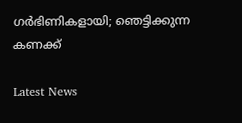ഗര്‍ഭിണികളായി; ഞെട്ടിക്കുന്ന കണക്ക്

Latest News